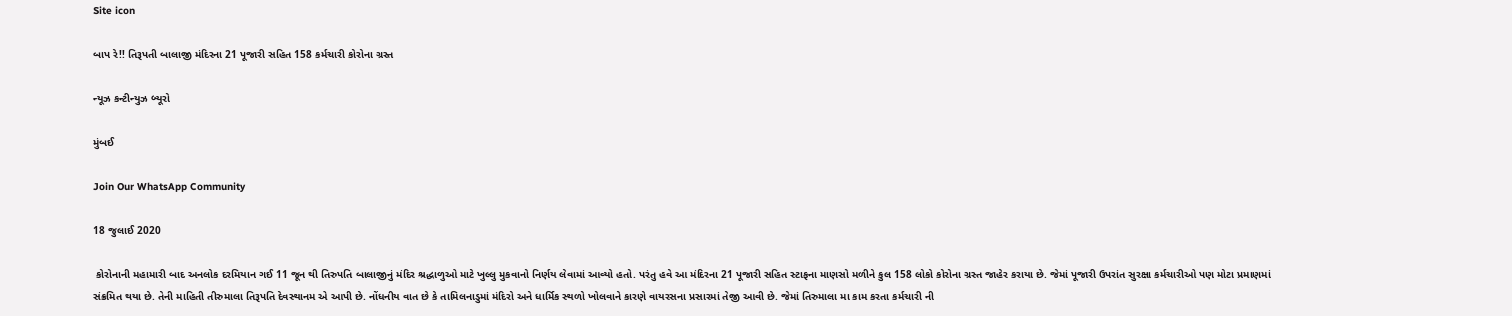Site icon

બાપ રે!! તિરૂપતી બાલાજી મંદિરના 21 પૂજારી સહિત 158 કર્મચારી કોરોના ગ્રસ્ત

ન્યૂઝ કન્ટીન્યુઝ બ્યૂરો

મુંબઈ

Join Our WhatsApp Community

18 જુલાઈ 2020

 કોરોનાની મહામારી બાદ અનલોક દરમિયાન ગઈ 11 જૂન થી તિરુપતિ બાલાજીનું મંદિર શ્રદ્ધાળુઓ માટે ખુલ્લુ મુકવાનો નિર્ણય લેવામાં આવ્યો હતો. પરંતુ હવે આ મંદિરના 21 પૂજારી સહિત સ્ટાફના માણસો મળીને કુલ 158 લોકો કોરોના ગ્રસ્ત જાહેર કરાયા છે. જેમાં પૂજારી ઉપરાંત સુરક્ષા કર્મચારીઓ પણ મોટા પ્રમાણમાં સંક્રમિત થયા છે. તેની માહિતી તીરુમાલા તિરૂપતિ દેવસ્થાનમ એ આપી છે. નોંધનીય વાત છે કે તામિલનાડુમાં મંદિરો અને ધાર્મિક સ્થળો ખોલવાને કારણે વાયરસના પ્રસારમાં તેજી આવી છે. જેમાં તિરુમાલા મા કામ કરતા કર્મચારી ની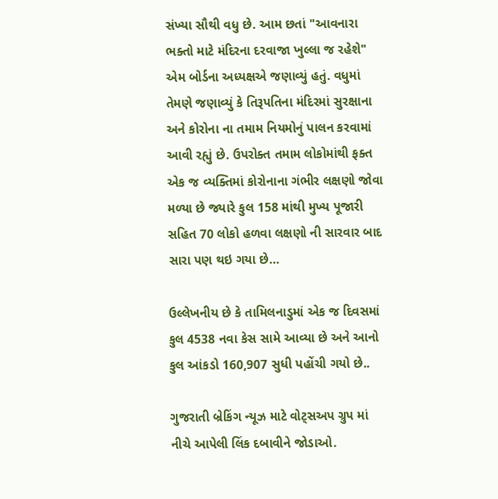સંખ્યા સૌથી વધુ છે. આમ છતાં "આવનારા ભક્તો માટે મંદિરના દરવાજા ખુલ્લા જ રહેશે" એમ બોર્ડના અધ્યક્ષએ જણાવ્યું હતું. વધુમાં તેમણે જણાવ્યું કે તિરૂપતિના મંદિરમાં સુરક્ષાના અને કોરોના ના તમામ નિયમોનું પાલન કરવામાં આવી રહ્યું છે. ઉપરોક્ત તમામ લોકોમાંથી ફક્ત એક જ વ્યક્તિમાં કોરોનાના ગંભીર લક્ષણો જોવા મળ્યા છે જ્યારે કુલ 158 માંથી મુખ્ય પૂજારી સહિત 70 લોકો હળવા લક્ષણો ની સારવાર બાદ સારા પણ થઇ ગયા છે…

ઉલ્લેખનીય છે કે તામિલનાડુમાં એક જ દિવસમાં કુલ 4538 નવા કેસ સામે આવ્યા છે અને આનો કુલ આંકડો 160,907 સુધી પહોંચી ગયો છે..

ગુજરાતી બ્રેકિંગ ન્યૂઝ માટે વોટ્સઅપ ગ્રુપ માં નીચે આપેલી લિંક દબાવીને જોડાઓ.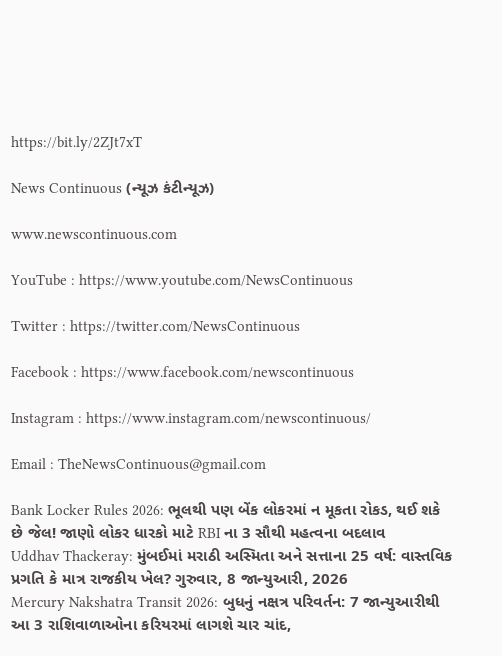https://bit.ly/2ZJt7xT

News Continuous (ન્યૂઝ કંટીન્યૂઝ)

www.newscontinuous.com

YouTube : https://www.youtube.com/NewsContinuous

Twitter : https://twitter.com/NewsContinuous

Facebook : https://www.facebook.com/newscontinuous

Instagram : https://www.instagram.com/newscontinuous/

Email : TheNewsContinuous@gmail.com

Bank Locker Rules 2026: ભૂલથી પણ બેંક લોકરમાં ન મૂકતા રોકડ, થઈ શકે છે જેલ! જાણો લોકર ધારકો માટે RBI ના 3 સૌથી મહત્વના બદલાવ
Uddhav Thackeray: મુંબઈમાં મરાઠી અસ્મિતા અને સત્તાના 25 વર્ષ: વાસ્તવિક પ્રગતિ કે માત્ર રાજકીય ખેલ? ગુરુવાર, 8 જાન્યુઆરી, 2026
Mercury Nakshatra Transit 2026: બુધનું નક્ષત્ર પરિવર્તન: 7 જાન્યુઆરીથી આ 3 રાશિવાળાઓના કરિયરમાં લાગશે ચાર ચાંદ,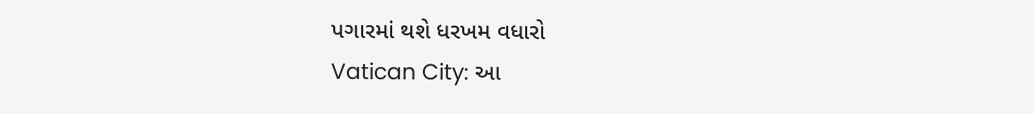પગારમાં થશે ધરખમ વધારો
Vatican City: આ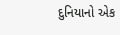દુનિયાનો એક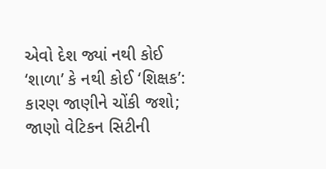એવો દેશ જ્યાં નથી કોઈ ‘શાળા’ કે નથી કોઈ ‘શિક્ષક’: કારણ જાણીને ચોંકી જશો; જાણો વેટિકન સિટીની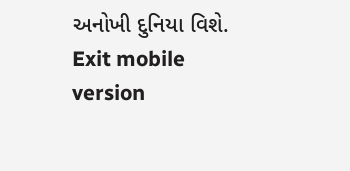અનોખી દુનિયા વિશે.
Exit mobile version